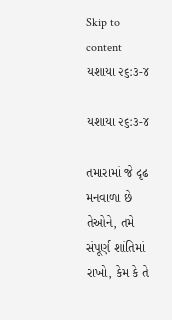Skip to content
યશાયા ૨૬:૩-૪

યશાયા ૨૬:૩-૪

તમારામાં જે દૃઢ મનવાળા છે તેઓને, તમે સંપૂર્ણ શાંતિમાં રાખો, કેમ કે તે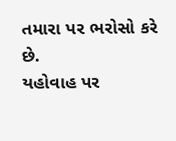તમારા પર ભરોસો કરે છે.
યહોવાહ પર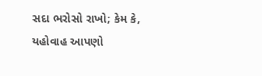સદા ભરોસો રાખો; કેમ કે, યહોવાહ આપણો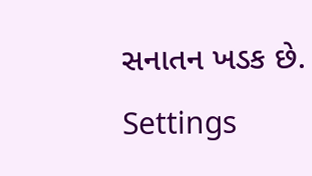સનાતન ખડક છે.
Settings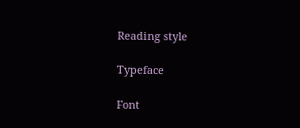Reading style

Typeface

Font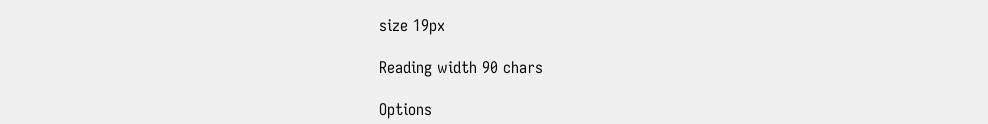size 19px

Reading width 90 chars

Options